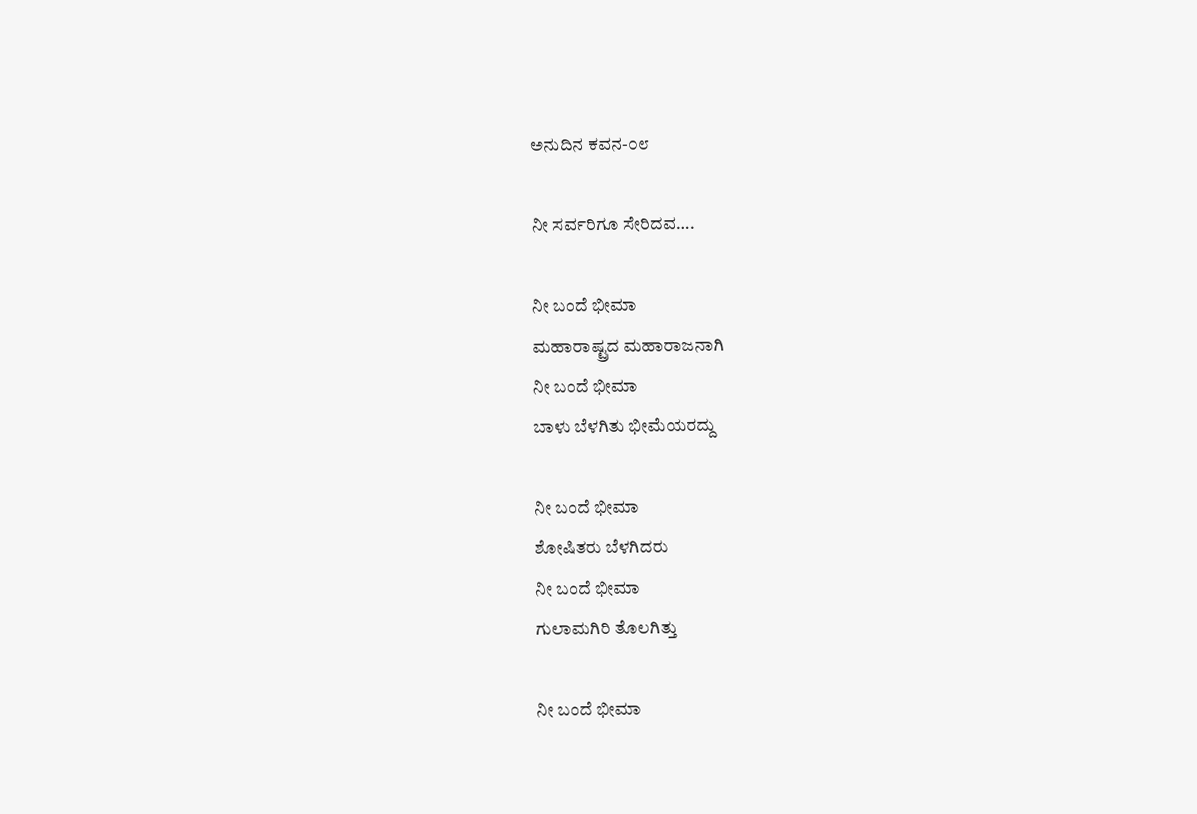ಅನುದಿನ ಕವನ-೦೮

ನೀ ಸರ್ವರಿಗೂ ಸೇರಿದವ….

ನೀ ಬಂದೆ ಭೀಮಾ
ಮಹಾರಾಷ್ಟ್ರದ ಮಹಾರಾಜನಾಗಿ
ನೀ ಬಂದೆ ಭೀಮಾ
ಬಾಳು ಬೆಳಗಿತು ಭೀಮೆಯರದ್ದು

ನೀ ಬಂದೆ ಭೀಮಾ
ಶೋಷಿತರು ಬೆಳಗಿದರು
ನೀ ಬಂದೆ ಭೀಮಾ
ಗುಲಾಮಗಿರಿ ತೊಲಗಿತ್ತು

ನೀ ಬಂದೆ ಭೀಮಾ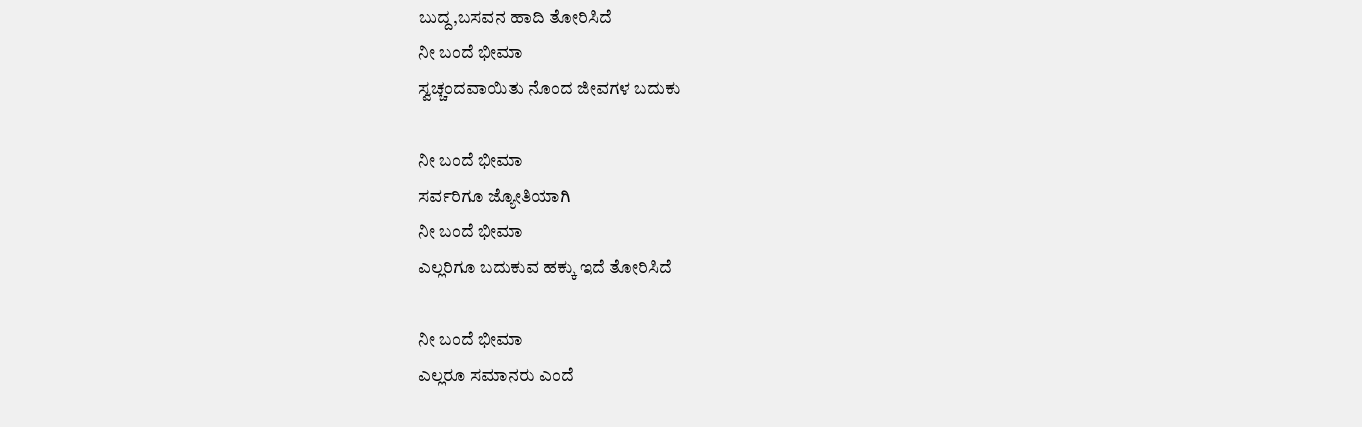ಬುದ್ದ,ಬಸವನ ಹಾದಿ ತೋರಿಸಿದೆ
ನೀ ಬಂದೆ ಭೀಮಾ
ಸ್ವಚ್ಚಂದವಾಯಿತು ನೊಂದ ಜೀವಗಳ ಬದುಕು

ನೀ ಬಂದೆ ಭೀಮಾ
ಸರ್ವರಿಗೂ ಜ್ಯೋತಿಯಾಗಿ
ನೀ ಬಂದೆ ಭೀಮಾ
ಎಲ್ಲರಿಗೂ ಬದುಕುವ ಹಕ್ಕು ಇದೆ ತೋರಿಸಿದೆ

ನೀ ಬಂದೆ ಭೀಮಾ
ಎಲ್ಲರೂ ಸಮಾನರು ಎಂದೆ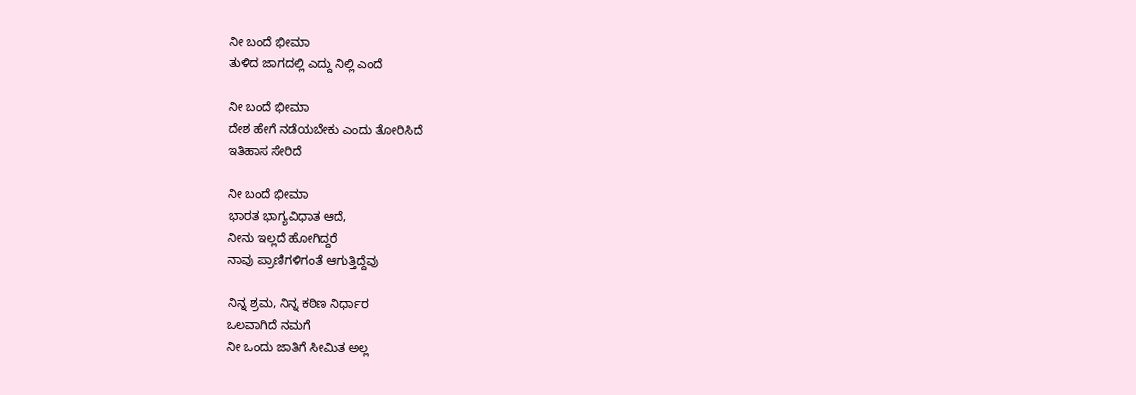ನೀ ಬಂದೆ ಭೀಮಾ
ತುಳಿದ ಜಾಗದಲ್ಲಿ ಎದ್ದು ನಿಲ್ಲಿ ಎಂದೆ

ನೀ ಬಂದೆ ಭೀಮಾ
ದೇಶ ಹೇಗೆ ನಡೆಯಬೇಕು ಎಂದು ತೋರಿಸಿದೆ
ಇತಿಹಾಸ ಸೇರಿದೆ

ನೀ ಬಂದೆ ಭೀಮಾ
ಭಾರತ ಭಾಗ್ಯವಿಧಾತ ಆದೆ,
ನೀನು ಇಲ್ಲದೆ ಹೋಗಿದ್ದರೆ
ನಾವು ಪ್ರಾಣಿಗಳಿಗಂತೆ ಆಗುತ್ತಿದ್ದೆವು

ನಿನ್ನ ಶ್ರಮ, ನಿನ್ನ ಕಠಿಣ ನಿರ್ಧಾರ
ಒಲವಾಗಿದೆ ನಮಗೆ
ನೀ ಒಂದು ಜಾತಿಗೆ ಸೀಮಿತ ಅಲ್ಲ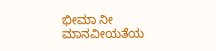ಭೀಮಾ ನೀ ಮಾನವೀಯತೆಯ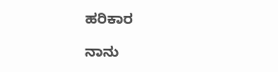ಹರಿಕಾರ

ನಾನು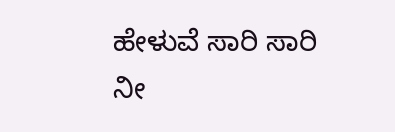ಹೇಳುವೆ ಸಾರಿ ಸಾರಿ
ನೀ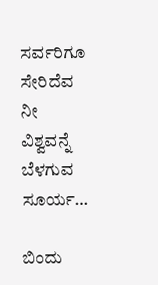ಸರ್ವರಿಗೂ ಸೇರಿದೆವ
ನೀ ವಿಶ್ವವನ್ನೆ ಬೆಳಗುವ ಸೂರ್ಯ…

ಬಿಂದು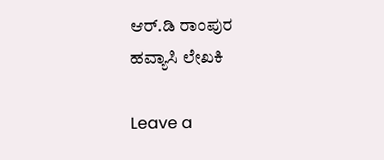ಆರ್.ಡಿ ರಾಂಪುರ
ಹವ್ಯಾಸಿ ಲೇಖಕಿ

Leave a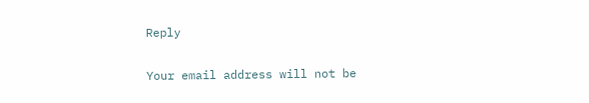Reply

Your email address will not be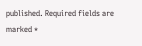published. Required fields are marked *